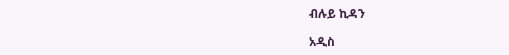ብሉይ ኪዳን

አዲስ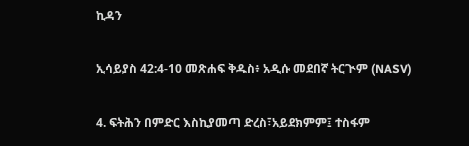ኪዳን

ኢሳይያስ 42:4-10 መጽሐፍ ቅዱስ፥ አዲሱ መደበኛ ትርጒም (NASV)

4. ፍትሕን በምድር እስኪያመጣ ድረስ፣አይደክምም፤ ተስፋም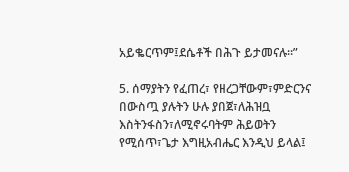አይቈርጥም፤ደሴቶች በሕጉ ይታመናሉ።”

5. ሰማያትን የፈጠረ፣ የዘረጋቸውም፣ምድርንና በውስጧ ያሉትን ሁሉ ያበጀ፣ለሕዝቧ እስትንፋስን፣ለሚኖሩባትም ሕይወትን የሚሰጥ፣ጌታ እግዚአብሔር እንዲህ ይላል፤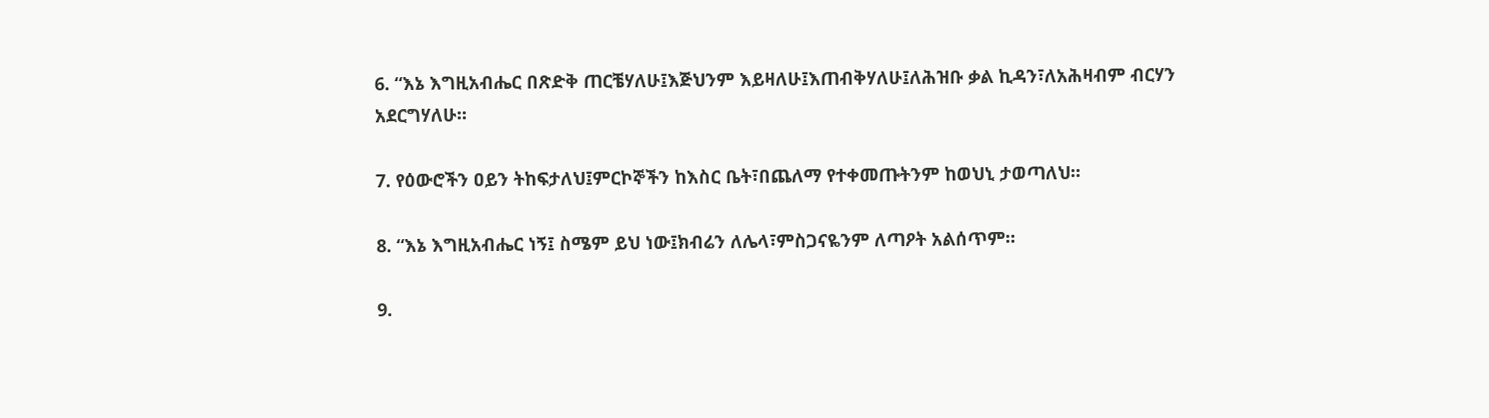6. “እኔ እግዚአብሔር በጽድቅ ጠርቼሃለሁ፤እጅህንም እይዛለሁ፤እጠብቅሃለሁ፤ለሕዝቡ ቃል ኪዳን፣ለአሕዛብም ብርሃን አደርግሃለሁ።

7. የዕውሮችን ዐይን ትከፍታለህ፤ምርኮኞችን ከእስር ቤት፣በጨለማ የተቀመጡትንም ከወህኒ ታወጣለህ።

8. “እኔ እግዚአብሔር ነኝ፤ ስሜም ይህ ነው፤ክብሬን ለሌላ፣ምስጋናዬንም ለጣዖት አልሰጥም።

9.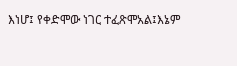እነሆ፤ የቀድሞው ነገር ተፈጽሞአል፤እኔም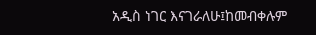አዲስ ነገር እናገራለሁ፤ከመብቀሉም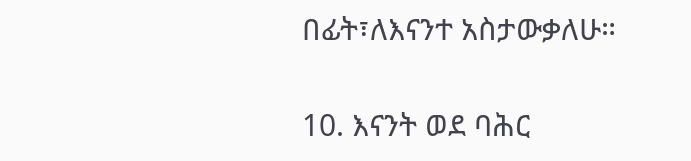በፊት፣ለእናንተ አስታውቃለሁ።

10. እናንት ወደ ባሕር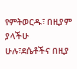የምትወርዱ፣ በዚያም ያላችሁ ሁሉ፣ደሴቶችና በዚያ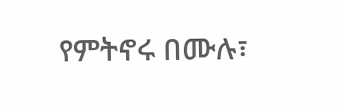የምትኖሩ በሙሉ፣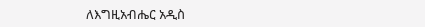ለእግዚአብሔር አዲስ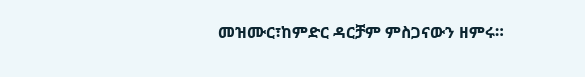መዝሙር፣ከምድር ዳርቻም ምስጋናውን ዘምሩ።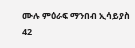ሙሉ ምዕራፍ ማንበብ ኢሳይያስ 42